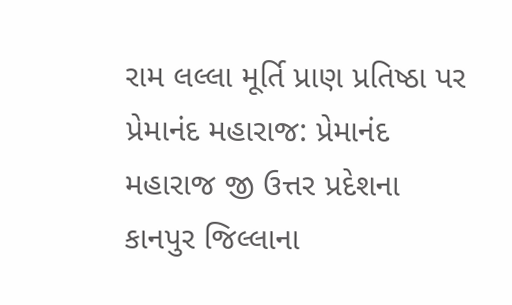રામ લલ્લા મૂર્તિ પ્રાણ પ્રતિષ્ઠા પર પ્રેમાનંદ મહારાજ: પ્રેમાનંદ મહારાજ જી ઉત્તર પ્રદેશના કાનપુર જિલ્લાના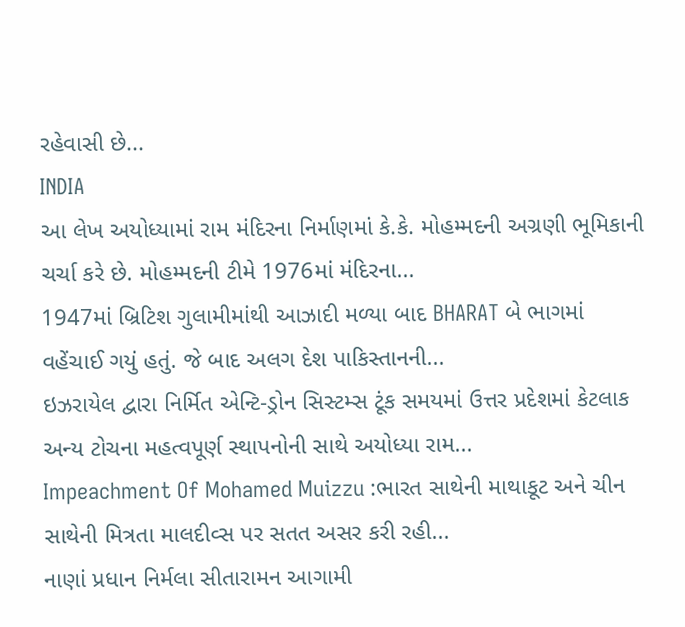રહેવાસી છે...
INDIA
આ લેખ અયોધ્યામાં રામ મંદિરના નિર્માણમાં કે.કે. મોહમ્મદની અગ્રણી ભૂમિકાની ચર્ચા કરે છે. મોહમ્મદની ટીમે 1976માં મંદિરના...
1947માં બ્રિટિશ ગુલામીમાંથી આઝાદી મળ્યા બાદ BHARAT બે ભાગમાં વહેંચાઈ ગયું હતું. જે બાદ અલગ દેશ પાકિસ્તાનની...
ઇઝરાયેલ દ્વારા નિર્મિત એન્ટિ-ડ્રોન સિસ્ટમ્સ ટૂંક સમયમાં ઉત્તર પ્રદેશમાં કેટલાક અન્ય ટોચના મહત્વપૂર્ણ સ્થાપનોની સાથે અયોધ્યા રામ...
Impeachment Of Mohamed Muizzu :ભારત સાથેની માથાકૂટ અને ચીન સાથેની મિત્રતા માલદીવ્સ પર સતત અસર કરી રહી...
નાણાં પ્રધાન નિર્મલા સીતારામન આગામી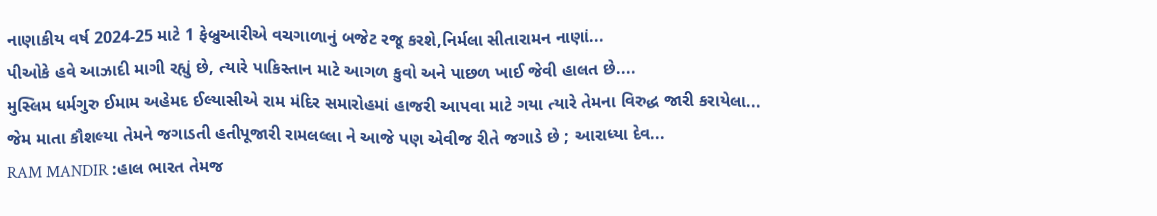નાણાકીય વર્ષ 2024-25 માટે 1 ફેબ્રુઆરીએ વચગાળાનું બજેટ રજૂ કરશે,નિર્મલા સીતારામન નાણાં...
પીઓકે હવે આઝાદી માગી રહ્યું છે, ત્યારે પાકિસ્તાન માટે આગળ કુવો અને પાછળ ખાઈ જેવી હાલત છે....
મુસ્લિમ ધર્મગુરુ ઈમામ અહેમદ ઈલ્યાસીએ રામ મંદિર સમારોહમાં હાજરી આપવા માટે ગયા ત્યારે તેમના વિરુદ્ધ જારી કરાયેલા...
જેમ માતા કૌશલ્યા તેમને જગાડતી હતીપૂજારી રામલલ્લા ને આજે પણ એવીજ રીતે જગાડે છે ; આરાધ્યા દેવ...
RAM MANDIR :હાલ ભારત તેમજ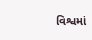વિશ્વમાં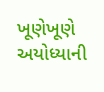ખૂણેખૂણે અયોધ્યાની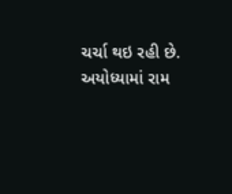ચર્ચા થઇ રહી છે. અયોધ્યામાં રામ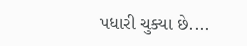પધારી ચુક્યા છે....